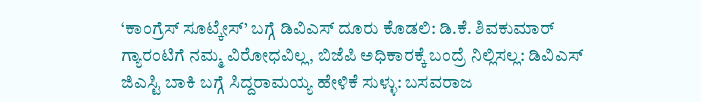‘ಕಾಂಗ್ರೆಸ್ ಸೂಟ್ಕೇಸ್’ ಬಗ್ಗೆ ಡಿವಿಎಸ್ ದೂರು ಕೊಡಲಿ: ಡಿ.ಕೆ. ಶಿವಕುಮಾರ್
ಗ್ಯಾರಂಟಿಗೆ ನಮ್ಮ ವಿರೋಧವಿಲ್ಲ, ಬಿಜೆಪಿ ಅಧಿಕಾರಕ್ಕೆ ಬಂದ್ರೆ ನಿಲ್ಲಿಸಲ್ಲ: ಡಿವಿಎಸ್
ಜಿಎಸ್ಟಿ ಬಾಕಿ ಬಗ್ಗೆ ಸಿದ್ದರಾಮಯ್ಯ ಹೇಳಿಕೆ ಸುಳ್ಳು: ಬಸವರಾಜ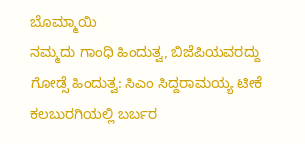ಬೊಮ್ಮಾಯಿ
ನಮ್ಮದು ಗಾಂಧಿ ಹಿಂದುತ್ವ, ಬಿಜೆಪಿಯವರದ್ದು ಗೋಡ್ಸೆ ಹಿಂದುತ್ವ: ಸಿಎಂ ಸಿದ್ದರಾಮಯ್ಯ ಟೀಕೆ
ಕಲಬುರಗಿಯಲ್ಲಿ ಬರ್ಬರ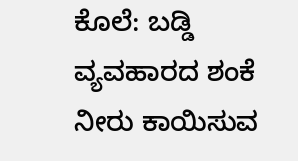ಕೊಲೆ: ಬಡ್ಡಿ ವ್ಯವಹಾರದ ಶಂಕೆ
ನೀರು ಕಾಯಿಸುವ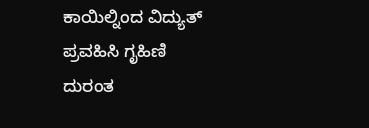ಕಾಯಿಲ್ನಿಂದ ವಿದ್ಯುತ್ ಪ್ರವಹಿಸಿ ಗೃಹಿಣಿ ದುರಂತ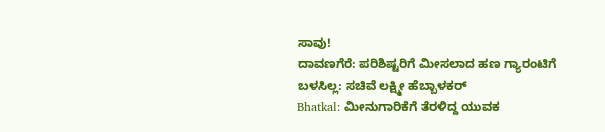ಸಾವು!
ದಾವಣಗೆರೆ: ಪರಿಶಿಷ್ಟರಿಗೆ ಮೀಸಲಾದ ಹಣ ಗ್ಯಾರಂಟಿಗೆ ಬಳಸಿಲ್ಲ: ಸಚಿವೆ ಲಕ್ಷ್ಮೀ ಹೆಬ್ಬಾಳಕರ್
Bhatkal: ಮೀನುಗಾರಿಕೆಗೆ ತೆರಳಿದ್ದ ಯುವಕ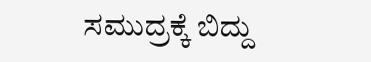ಸಮುದ್ರಕ್ಕೆ ಬಿದ್ದು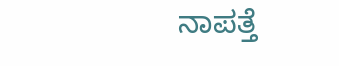ನಾಪತ್ತೆ